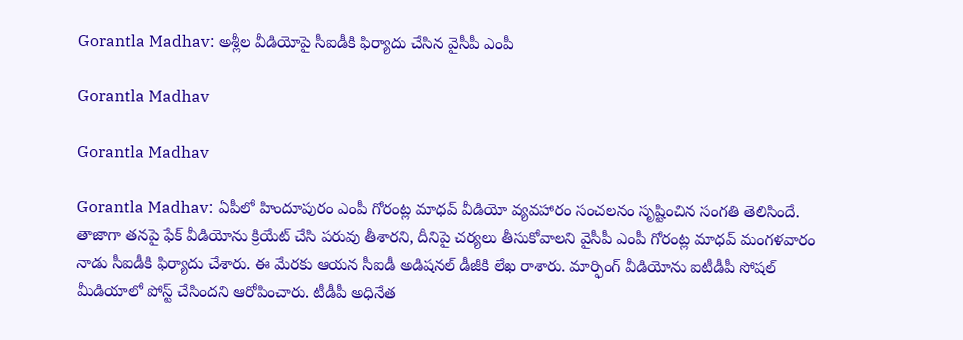Gorantla Madhav: అశ్లీల వీడియోపై సీఐడీకి ఫిర్యాదు చేసిన వైసీపీ ఎంపీ

Gorantla Madhav

Gorantla Madhav

Gorantla Madhav: ఏపీలో హిందూపురం ఎంపీ గోరంట్ల మాధవ్ వీడియో వ్యవహారం సంచలనం సృష్టించిన సంగతి తెలిసిందే. తాజాగా తనపై ఫేక్ వీడియోను క్రియేట్ చేసి పరువు తీశారని, దీనిపై చర్యలు తీసుకోవాలని వైసీపీ ఎంపీ గోరంట్ల మాధవ్ మంగళవారం నాడు సీఐడీకి ఫిర్యాదు చేశారు. ఈ మేరకు ఆయన సీఐడీ అడిషనల్ డీజీకి లేఖ రాశారు. మార్ఫింగ్ వీడియోను ఐటీడీపీ సోషల్ మీడియాలో పోస్ట్ చేసిందని ఆరోపించారు. టీడీపీ అధినేత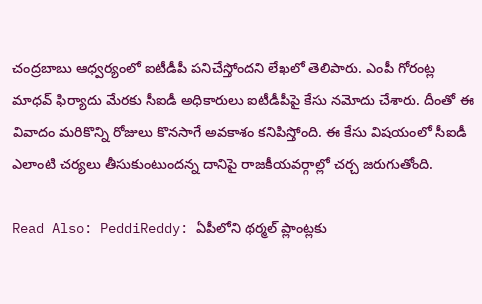చంద్రబాబు ఆధ్వర్యంలో ఐటీడీపీ పనిచేస్తోందని లేఖలో తెలిపారు. ఎంపీ గోరంట్ల మాధవ్ ఫిర్యాదు మేరకు సీఐడీ అధికారులు ఐటీడీపీపై కేసు నమోదు చేశారు. దీంతో ఈ వివాదం మరికొన్ని రోజులు కొనసాగే అవకాశం కనిపిస్తోంది. ఈ కేసు విషయంలో సీఐడీ ఎలాంటి చర్యలు తీసుకుంటుందన్న దానిపై రాజకీయవర్గాల్లో చర్చ జరుగుతోంది.

Read Also: PeddiReddy: ఏపీలోని థర్మల్ ప్లాంట్లకు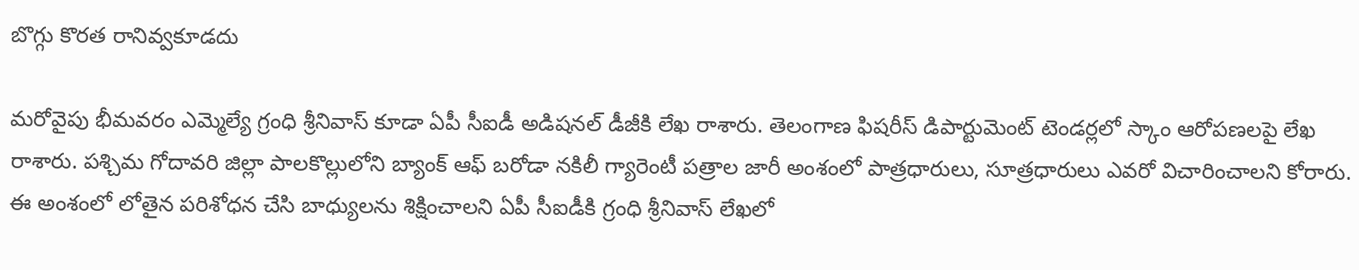బొగ్గు కొరత రానివ్వకూడదు

మరోవైపు భీమవరం ఎమ్మెల్యే గ్రంధి శ్రీనివాస్ కూడా ఏపీ సీఐడీ అడిషనల్ డీజీకి లేఖ రాశారు. తెలంగాణ ఫిషరీస్ డిపార్టుమెంట్ టెండర్లలో స్కాం ఆరోపణలపై లేఖ రాశారు. పశ్చిమ గోదావరి జిల్లా పాలకొల్లులోని బ్యాంక్ ఆఫ్ బరోడా నకిలీ గ్యారెంటీ పత్రాల జారీ అంశంలో పాత్రధారులు, సూత్రధారులు ఎవరో విచారించాలని కోరారు. ఈ అంశంలో లోతైన పరిశోధన చేసి బాధ్యులను శిక్షించాలని ఏపీ సీఐడీకి గ్రంధి శ్రీనివాస్ లేఖలో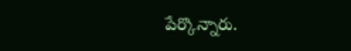పేర్కొన్నారు.